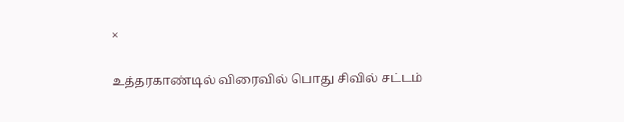×

உத்தரகாண்டில் விரைவில் பொது சிவில் சட்டம்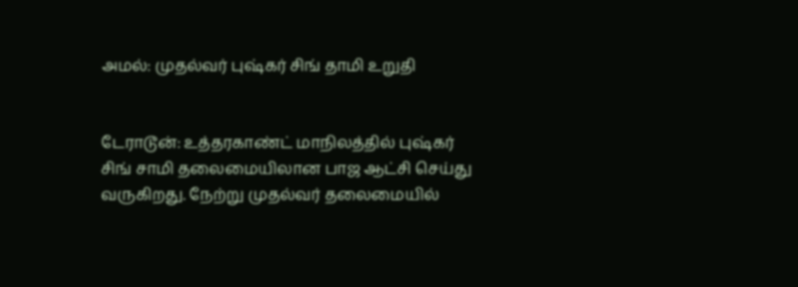அமல்: முதல்வர் புஷ்கர் சிங் தாமி உறுதி


டேராடூன்: உத்தரகாண்ட் மாநிலத்தில் புஷ்கர் சிங் சாமி தலைமையிலான பாஜ ஆட்சி செய்து வருகிறது. நேற்று முதல்வர் தலைமையில்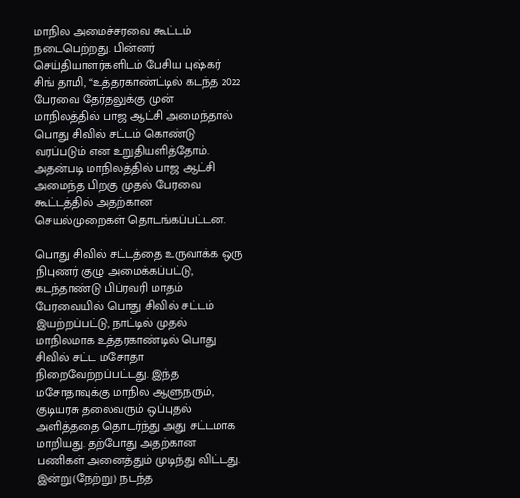மாநில அமைச்சரவை கூட்டம் நடைபெற்றது. பின்னர் செய்தியாளர்களிடம் பேசிய புஷ்கர் சிங் தாமி, “உத்தரகாண்ட்டில் கடந்த 2022 பேரவை தேர்தலுக்கு முன் மாநிலத்தில் பாஜ ஆட்சி அமைந்தால் பொது சிவில் சட்டம் கொண்டு வரப்படும் என உறுதியளித்தோம். அதன்படி மாநிலத்தில் பாஜ ஆட்சி அமைந்த பிறகு முதல் பேரவை கூட்டத்தில் அதற்கான செயல்முறைகள் தொடங்கப்பட்டன.

பொது சிவில் சட்டத்தை உருவாக்க ஒரு நிபுணர் குழு அமைக்கப்பட்டு, கடந்தாண்டு பிப்ரவரி மாதம் பேரவையில் பொது சிவில் சட்டம் இயற்றப்பட்டு, நாட்டில் முதல் மாநிலமாக உத்தரகாண்டில் பொது சிவில் சட்ட மசோதா நிறைவேற்றப்பட்டது. இந்த மசோதாவுக்கு மாநில ஆளுநரும், குடியரசு தலைவரும் ஒப்புதல் அளித்ததை தொடர்ந்து அது சட்டமாக மாறியது. தற்போது அதற்கான பணிகள் அனைத்தும் முடிந்து விட்டது. இன்று(நேற்று) நடந்த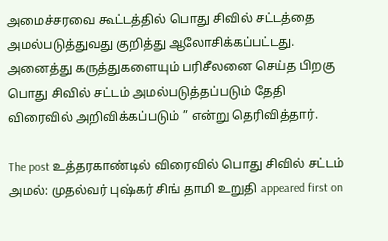அமைச்சரவை கூட்டத்தில் பொது சிவில் சட்டத்தை அமல்படுத்துவது குறித்து ஆலோசிக்கப்பட்டது. அனைத்து கருத்துகளையும் பரிசீலனை செய்த பிறகு பொது சிவில் சட்டம் அமல்படுத்தப்படும் தேதி விரைவில் அறிவிக்கப்படும் ” என்று தெரிவித்தார்.

The post உத்தரகாண்டில் விரைவில் பொது சிவில் சட்டம் அமல்: முதல்வர் புஷ்கர் சிங் தாமி உறுதி appeared first on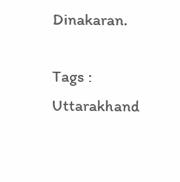Dinakaran.

Tags : Uttarakhand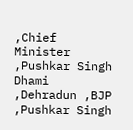,Chief Minister ,Pushkar Singh Dhami ,Dehradun ,BJP ,Pushkar Singh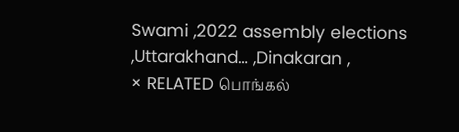Swami ,2022 assembly elections ,Uttarakhand… ,Dinakaran ,
× RELATED பொங்கல்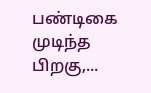பண்டிகை முடிந்த பிறகு,...